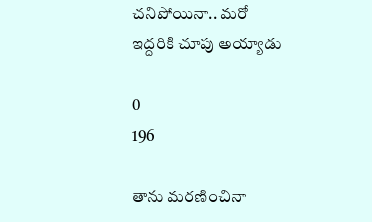చనిపోయినా.. మరో ఇద్దరికి చూపు అయ్యాడు

0
196

తాను మరణించినా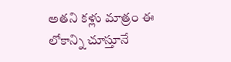అతని కళ్లు మాత్రం ఈ లోకాన్ని చూస్తూనే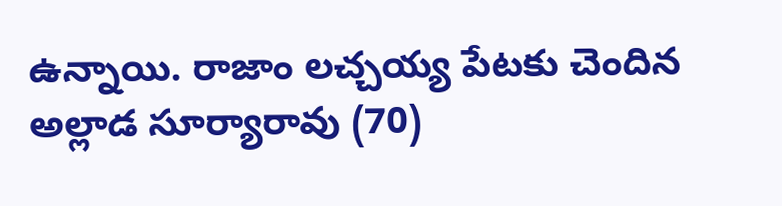ఉన్నాయి. రాజాం లచ్చయ్య పేటకు చెందిన అల్లాడ సూర్యారావు (70)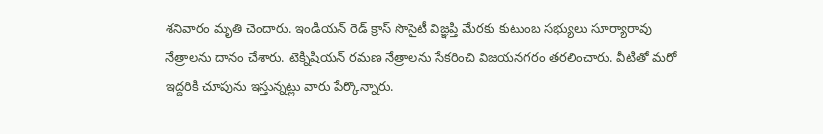శనివారం మృతి చెందారు. ఇండియన్ రెడ్ క్రాస్ సొసైటీ విజ్ఞప్తి మేరకు కుటుంబ సభ్యులు సూర్యారావు నేత్రాలను దానం చేశారు. టెక్నిషియన్ రమణ నేత్రాలను సేకరించి విజయనగరం తరలించారు. వీటితో మరో ఇద్దరికి చూపును ఇస్తున్నట్లు వారు పేర్కొన్నారు.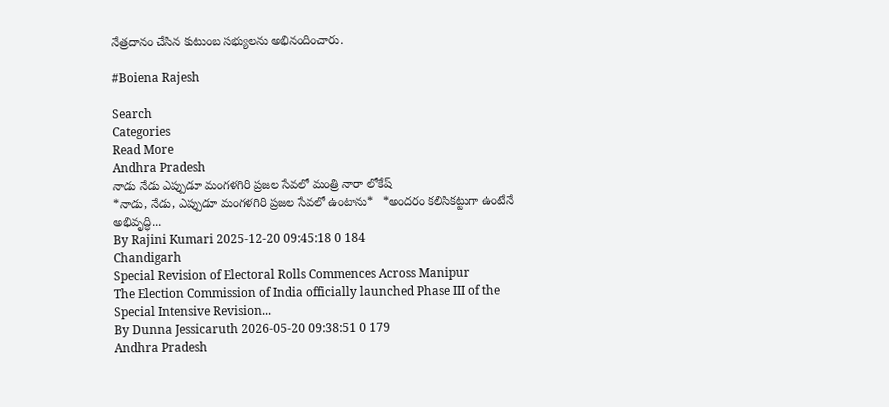నేత్రదానం చేసిన కుటుంబ సభ్యులను అభినందించారు.

#Boiena Rajesh

Search
Categories
Read More
Andhra Pradesh
నాడు నేడు ఎప్పుడూ మంగళగిరి ప్రజల సేవలో మంత్రి నారా లోకేష్
*నాడు, నేడు, ఎప్పుడూ మంగళగిరి ప్రజల సేవలో ఉంటాను*   *అందరం కలిసికట్టుగా ఉంటేనే అభివృద్ధి...
By Rajini Kumari 2025-12-20 09:45:18 0 184
Chandigarh
Special Revision of Electoral Rolls Commences Across Manipur
The Election Commission of India officially launched Phase III of the Special Intensive Revision...
By Dunna Jessicaruth 2026-05-20 09:38:51 0 179
Andhra Pradesh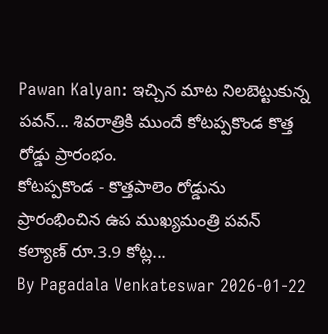Pawan Kalyan: ఇచ్చిన మాట నిలబెట్టుకున్న పవన్... శివరాత్రికి ముందే కోటప్పకొండ కొత్త రోడ్డు ప్రారంభం.
కోటప్పకొండ - కొత్తపాలెం రోడ్డును ప్రారంభించిన ఉప ముఖ్యమంత్రి పవన్ కల్యాణ్ రూ.3.9 కోట్ల...
By Pagadala Venkateswar 2026-01-22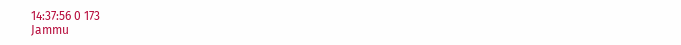14:37:56 0 173
Jammu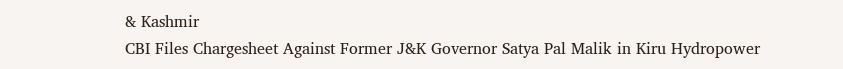& Kashmir
CBI Files Chargesheet Against Former J&K Governor Satya Pal Malik in Kiru Hydropower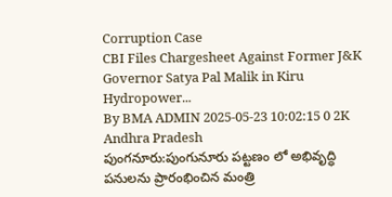Corruption Case
CBI Files Chargesheet Against Former J&K Governor Satya Pal Malik in Kiru Hydropower...
By BMA ADMIN 2025-05-23 10:02:15 0 2K
Andhra Pradesh
పుంగనూరు:పుంగునూరు పట్టణం లో అభివృద్ధి పనులను ప్రారంభించిన మంత్రి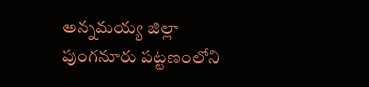అన్నమయ్య జిల్లా పుంగనూరు పట్టణంలోని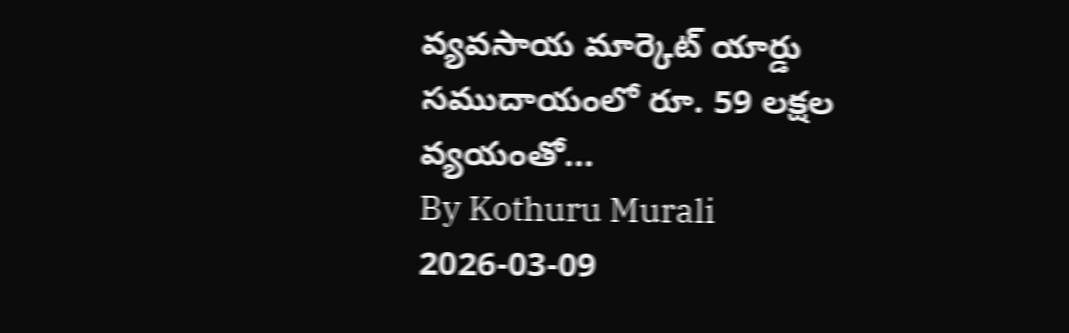వ్యవసాయ మార్కెట్ యార్డు సముదాయంలో రూ. 59 లక్షల వ్యయంతో...
By Kothuru Murali 2026-03-09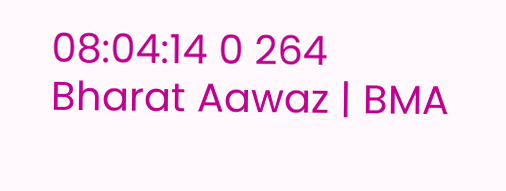08:04:14 0 264
Bharat Aawaz | BMA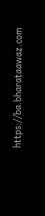https://ba.bharataawaz.com